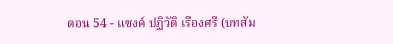ตอน 54 - แซงค์ ปฏิวัติ เรืองศรี (บทสัม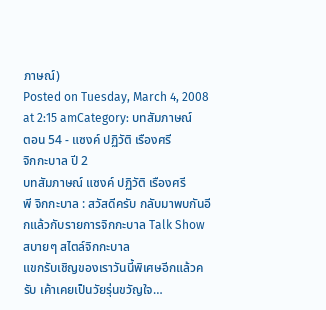ภาษณ์)
Posted on Tuesday, March 4, 2008 at 2:15 amCategory: บทสัมภาษณ์
ตอน 54 - แซงค์ ปฏิวัติ เรืองศรี
จิกกะบาล ปี 2
บทสัมภาษณ์ แซงค์ ปฏิวัติ เรืองศรี
พี จิกกะบาล : สวัสดีครับ กลับมาพบกันอีกแล้วกับรายการจิกกะบาล Talk Show สบายๆ สไตล์จิกกะบาล
แขกรับเชิญของเราวันนี้พิเศษอีกแล้วครับ เค้าเคยเป็นวัยรุ่นขวัญใจ…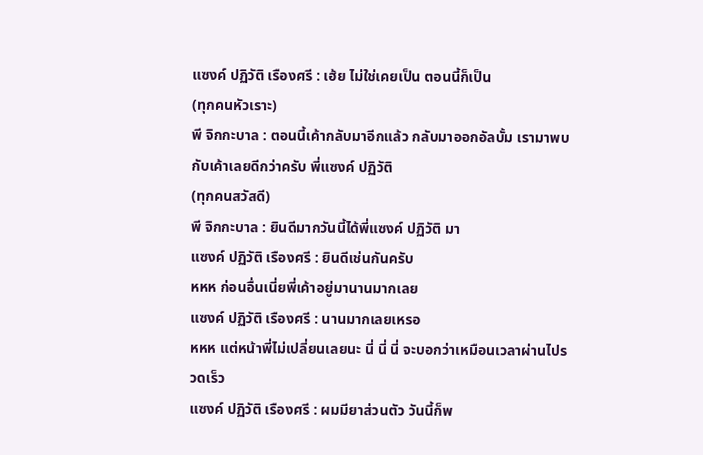แซงค์ ปฏิวัติ เรืองศรี : เฮ้ย ไม่ใช่เคยเป็น ตอนนี้ก็เป็น
(ทุกคนหัวเราะ)
พี จิกกะบาล : ตอนนี้เค้ากลับมาอีกแล้ว กลับมาออกอัลบั้ม เรามาพบกับเค้าเลยดีกว่าครับ พี่แซงค์ ปฏิวัติ
(ทุกคนสวัสดี)
พี จิกกะบาล : ยินดีมากวันนี้ได้พี่แซงค์ ปฏิวัติ มา
แซงค์ ปฏิวัติ เรืองศรี : ยินดีเช่นกันครับ
หหห ก่อนอื่นเนี่ยพี่เค้าอยู่มานานมากเลย
แซงค์ ปฏิวัติ เรืองศรี : นานมากเลยเหรอ
หหห แต่หน้าพี่ไม่เปลี่ยนเลยนะ นี่ นี่ นี่ จะบอกว่าเหมือนเวลาผ่านไปรวดเร็ว
แซงค์ ปฏิวัติ เรืองศรี : ผมมียาส่วนตัว วันนี้ก็พ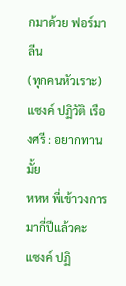กมาด้วย ฟอร์มาลีน
(ทุกคนหัวเราะ)
แซงค์ ปฏิวัติ เรืองศรี : อยากทานมั้ย
หหห พี่เข้าวงการมากี่ปีแล้วคะ
แซงค์ ปฏิ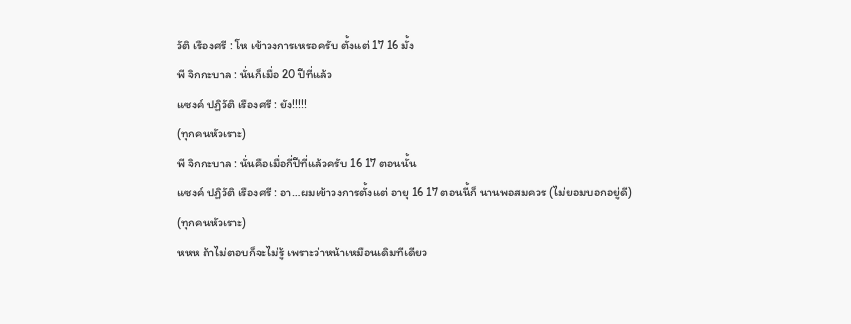วัติ เรืองศรี : โห เข้าวงการเหรอครับ ตั้งแต่ 17 16 มั้ง
พี จิกกะบาล : นั่นก็เมื่อ 20 ปีที่แล้ว
แซงค์ ปฏิวัติ เรืองศรี : ยัง!!!!!
(ทุกคนหัวเราะ)
พี จิกกะบาล : นั่นคือเมื่อกี่ปีที่แล้วครับ 16 17 ตอนนั้น
แซงค์ ปฏิวัติ เรืองศรี : อา…ผมเข้าวงการตั้งแต่ อายุ 16 17 ตอนนี้ก็ นานพอสมควร (ไม่ยอมบอกอยู่ดี)
(ทุกคนหัวเราะ)
หหห ถ้าไม่ตอบก็จะไม่รู้ เพราะว่าหน้าเหมือนเดิมทีเดียว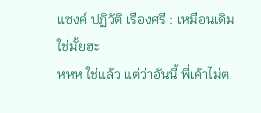แซงค์ ปฏิวัติ เรืองศรี : เหมือนเดิมใช่มั้ยฮะ
หหห ใช่แล้ว แต่ว่าอันนี้ พี่เค้าไม่ต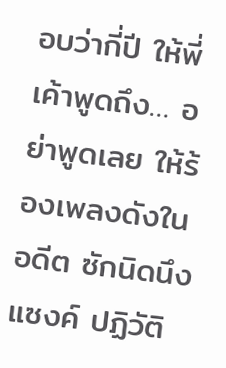อบว่ากี่ปี ให้พี่เค้าพูดถึง… อย่าพูดเลย ให้ร้องเพลงดังในอดีต ซักนิดนึง
แซงค์ ปฏิวัติ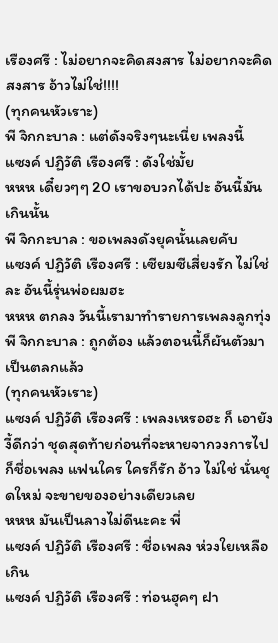เรืองศรี : ไม่อยากจะคิดสงสาร ไม่อยากจะคิดสงสาร อ้าวไม่ใช่!!!!
(ทุกคนหัวเราะ)
พี จิกกะบาล : แต่ดังจริงๆนะเนี่ย เพลงนี้
แซงค์ ปฏิวัติ เรืองศรี : ดังใช่มั้ย
หหห เดี๋ยวๆๆ 20 เราขอบวกได้ปะ อันนี้มันเกินนั้น
พี จิกกะบาล : ขอเพลงดังยุคนั้นเลยคับ
แซงค์ ปฏิวัติ เรืองศรี : เซียมซีเสี่ยงรัก ไม่ใช่ละ อันนี้รุ่นพ่อผมฮะ
หหห ตกลง วันนี้เรามาทำรายการเพลงลูกทุ่ง
พี จิกกะบาล : ถูกต้อง แล้วตอนนี้ก็ผันตัวมาเป็นตลกแล้ว
(ทุกคนหัวเราะ)
แซงค์ ปฏิวัติ เรืองศรี : เพลงเหรอฮะ ก็ เอายังงี้ดีกว่า ชุดสุดท้ายก่อนที่จะหายจากวงการไป ก็ชื่อเพลง แฟนใคร ใครก็รัก อ้าว ไม่ใช่ นั่นชุดใหม่ จะขายของอย่างเดียวเลย
หหห มันเป็นลางไม่ดีนะคะ พี่
แซงค์ ปฏิวัติ เรืองศรี : ชื่อเพลง ห่วงใยเหลือเกิน
แซงค์ ปฏิวัติ เรืองศรี : ท่อนฮุคๆ ฝา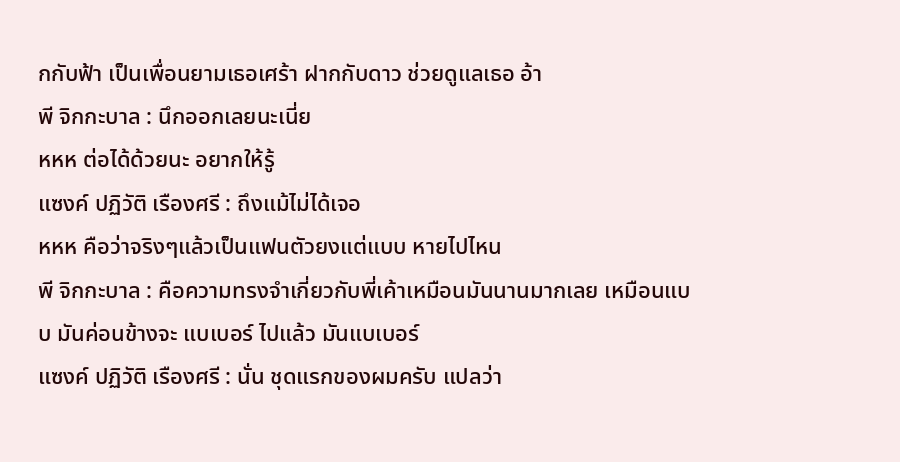กกับฟ้า เป็นเพื่อนยามเธอเศร้า ฝากกับดาว ช่วยดูแลเธอ อ้า
พี จิกกะบาล : นึกออกเลยนะเนี่ย
หหห ต่อได้ด้วยนะ อยากให้รู้
แซงค์ ปฏิวัติ เรืองศรี : ถึงแม้ไม่ได้เจอ
หหห คือว่าจริงๆแล้วเป็นแฟนตัวยงแต่แบบ หายไปไหน
พี จิกกะบาล : คือความทรงจำเกี่ยวกับพี่เค้าเหมือนมันนานมากเลย เหมือนแบบ มันค่อนข้างจะ แบเบอร์ ไปแล้ว มันแบเบอร์
แซงค์ ปฏิวัติ เรืองศรี : นั่น ชุดแรกของผมครับ แปลว่า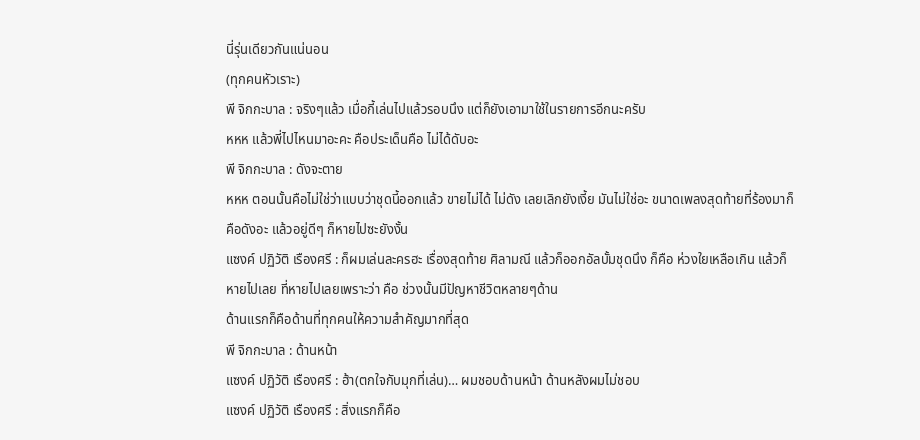นี่รุ่นเดียวกันแน่นอน
(ทุกคนหัวเราะ)
พี จิกกะบาล : จริงๆแล้ว เมื่อกี้เล่นไปแล้วรอบนึง แต่ก็ยังเอามาใช้ในรายการอีกนะครับ
หหห แล้วพี่ไปไหนมาอะคะ คือประเด็นคือ ไม่ได้ดับอะ
พี จิกกะบาล : ดังจะตาย
หหห ตอนนั้นคือไม่ใช่ว่าแบบว่าชุดนี้ออกแล้ว ขายไม่ได้ ไม่ดัง เลยเลิกยังเงี้ย มันไม่ใช่อะ ขนาดเพลงสุดท้ายที่ร้องมาก็คือดังอะ แล้วอยู่ดีๆ ก็หายไปซะยังงั้น
แซงค์ ปฏิวัติ เรืองศรี : ก็ผมเล่นละครฮะ เรื่องสุดท้าย ศิลามณี แล้วก็ออกอัลบั้มชุดนึง ก็คือ ห่วงใยเหลือเกิน แล้วก็หายไปเลย ที่หายไปเลยเพราะว่า คือ ช่วงนั้นมีปัญหาชีวิตหลายๆด้าน
ด้านแรกก็คือด้านที่ทุกคนให้ความสำคัญมากที่สุด
พี จิกกะบาล : ด้านหน้า
แซงค์ ปฏิวัติ เรืองศรี : ฮ้า(ตกใจกับมุกที่เล่น)… ผมชอบด้านหน้า ด้านหลังผมไม่ชอบ
แซงค์ ปฏิวัติ เรืองศรี : สิ่งแรกก็คือ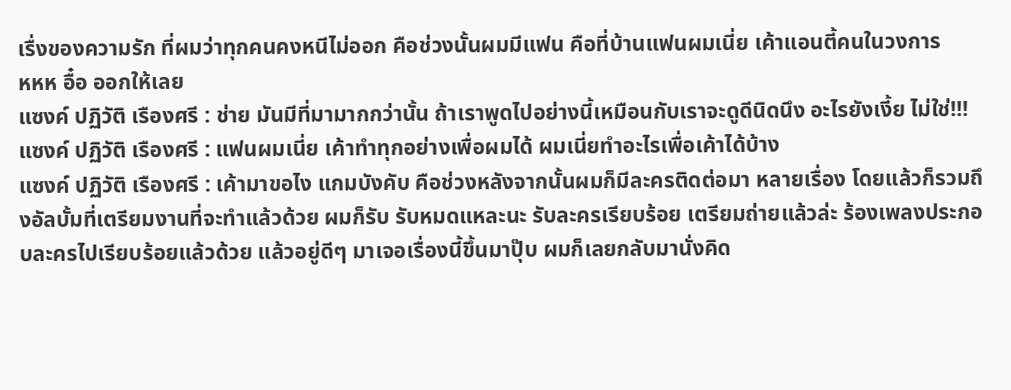เรื่งของความรัก ที่ผมว่าทุกคนคงหนีไม่ออก คือช่วงนั้นผมมีแฟน คือที่บ้านแฟนผมเนี่ย เค้าแอนตี้คนในวงการ
หหห อื๋อ ออกให้เลย
แซงค์ ปฏิวัติ เรืองศรี : ช่าย มันมีที่มามากกว่านั้น ถ้าเราพูดไปอย่างนี้เหมือนกับเราจะดูดีนิดนึง อะไรยังเงี้ย ไม่ใช่!!!
แซงค์ ปฏิวัติ เรืองศรี : แฟนผมเนี่ย เค้าทำทุกอย่างเพื่อผมได้ ผมเนี่ยทำอะไรเพื่อเค้าได้บ้าง
แซงค์ ปฏิวัติ เรืองศรี : เค้ามาขอไง แกมบังคับ คือช่วงหลังจากนั้นผมก็มีละครติดต่อมา หลายเรื่อง โดยแล้วก็รวมถึงอัลบั้มที่เตรียมงานที่จะทำแล้วด้วย ผมก็รับ รับหมดแหละนะ รับละครเรียบร้อย เตรียมถ่ายแล้วล่ะ ร้องเพลงประกอบละครไปเรียบร้อยแล้วด้วย แล้วอยู่ดีๆ มาเจอเรื่องนี้ขึ้นมาปุ๊บ ผมก็เลยกลับมานั่งคิด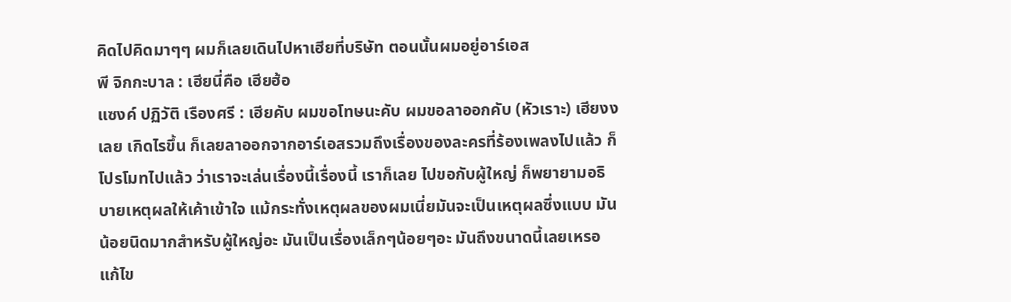คิดไปคิดมาๆๆ ผมก็เลยเดินไปหาเฮียที่บริษัท ตอนนั้นผมอยู่อาร์เอส
พี จิกกะบาล : เฮียนี่คือ เฮียฮ้อ
แซงค์ ปฏิวัติ เรืองศรี : เฮียคับ ผมขอโทษนะคับ ผมขอลาออกคับ (หัวเราะ) เฮียงงเลย เกิดไรขึ้น ก็เลยลาออกจากอาร์เอสรวมถึงเรื่องของละครที่ร้องเพลงไปแล้ว ก็โปรโมทไปแล้ว ว่าเราจะเล่นเรื่องนี้เรื่องนี้ เราก็เลย ไปขอกับผู้ใหญ่ ก็พยายามอธิบายเหตุผลให้เค้าเข้าใจ แม้กระทั่งเหตุผลของผมเนี่ยมันจะเป็นเหตุผลซึ่งแบบ มันน้อยนิดมากสำหรับผู้ใหญ่อะ มันเป็นเรื่องเล็กๆน้อยๆอะ มันถึงขนาดนี้เลยเหรอ แก้ไข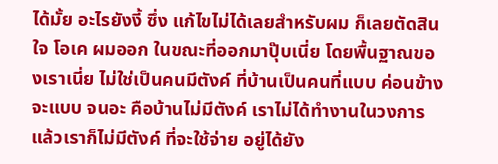ได้มั้ย อะไรยังงี้ ซึ่ง แก้ไขไม่ได้เลยสำหรับผม ก็เลยตัดสินใจ โอเค ผมออก ในขณะที่ออกมาปุ๊บเนี่ย โดยพื้นฐาณของเราเนี่ย ไม่ใช่เป็นคนมีตังค์ ที่บ้านเป็นคนที่แบบ ค่อนข้างจะแบบ จนอะ คือบ้านไม่มีตังค์ เราไม่ได้ทำงานในวงการแล้วเราก็ไม่มีตังค์ ที่จะใช้จ่าย อยู่ได้ยัง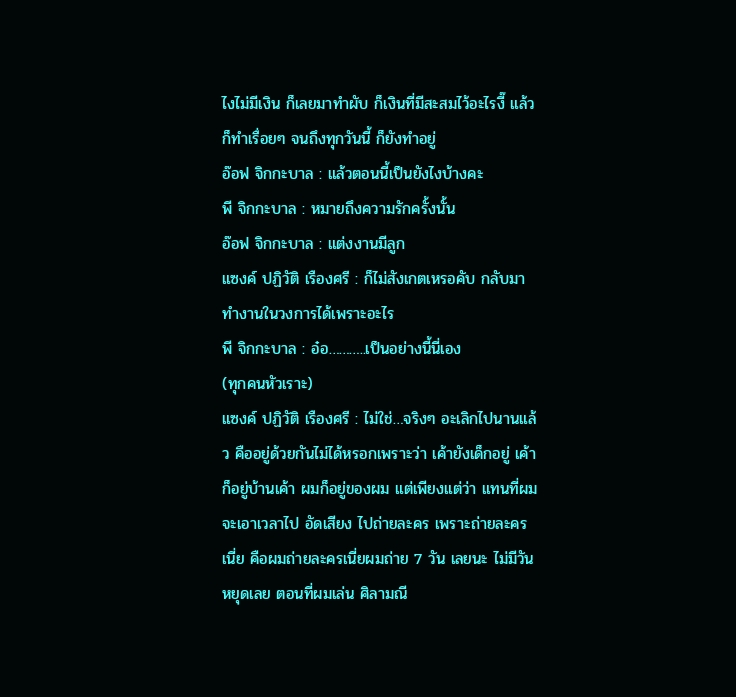ไงไม่มีเงิน ก็เลยมาทำผับ ก็เงินที่มีสะสมไว้อะไรงี๊ แล้วก็ทำเรื่อยๆ จนถึงทุกวันนี้ ก็ยังทำอยู่
อ๊อฟ จิกกะบาล : แล้วตอนนี้เป็นยังไงบ้างคะ
พี จิกกะบาล : หมายถึงความรักครั้งนั้น
อ๊อฟ จิกกะบาล : แต่งงานมีลูก
แซงค์ ปฏิวัติ เรืองศรี : ก็ไม่สังเกตเหรอคับ กลับมาทำงานในวงการได้เพราะอะไร
พี จิกกะบาล : อ๋อ………..เป็นอย่างนี้นี่เอง
(ทุกคนหัวเราะ)
แซงค์ ปฏิวัติ เรืองศรี : ไม่ใช่…จริงๆ อะเลิกไปนานแล้ว คืออยู่ด้วยกันไม่ได้หรอกเพราะว่า เค้ายังเด็กอยู่ เค้าก็อยู่บ้านเค้า ผมก็อยู่ของผม แต่เพียงแต่ว่า แทนที่ผมจะเอาเวลาไป อัดเสียง ไปถ่ายละคร เพราะถ่ายละครเนี่ย คือผมถ่ายละครเนี่ยผมถ่าย 7 วัน เลยนะ ไม่มีวันหยุดเลย ตอนที่ผมเล่น ศิลามณี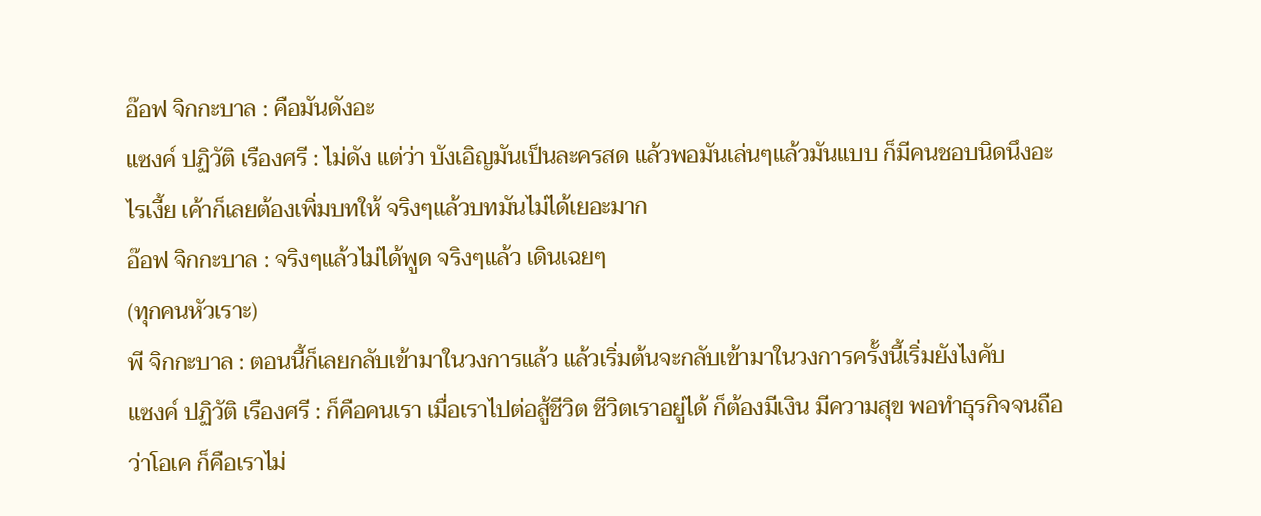อ๊อฟ จิกกะบาล : คือมันดังอะ
แซงค์ ปฏิวัติ เรืองศรี : ไม่ดัง แต่ว่า บังเอิญมันเป็นละครสด แล้วพอมันเล่นๆแล้วมันแบบ ก็มีคนชอบนิดนึงอะไรเงี้ย เค้าก็เลยต้องเพิ่มบทให้ จริงๆแล้วบทมันไม่ได้เยอะมาก
อ๊อฟ จิกกะบาล : จริงๆแล้วไม่ได้พูด จริงๆแล้ว เดินเฉยๆ
(ทุกคนหัวเราะ)
พี จิกกะบาล : ตอนนี้ก็เลยกลับเข้ามาในวงการแล้ว แล้วเริ่มต้นจะกลับเข้ามาในวงการครั้งนี้เริ่มยังไงคับ
แซงค์ ปฏิวัติ เรืองศรี : ก็คือคนเรา เมื่อเราไปต่อสู้ชีวิต ชีวิตเราอยู่ได้ ก็ต้องมีเงิน มีความสุข พอทำธุรกิจจนถือว่าโอเค ก็คือเราไม่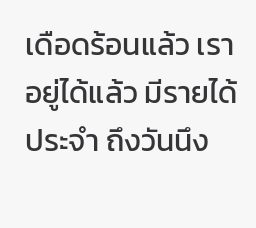เดือดร้อนแล้ว เราอยู่ได้แล้ว มีรายได้ประจำ ถึงวันนึง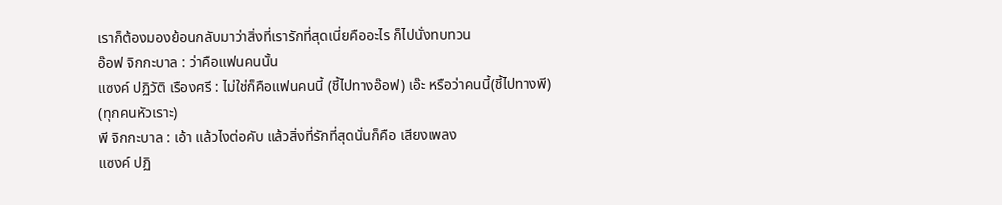เราก็ต้องมองย้อนกลับมาว่าสิ่งที่เรารักที่สุดเนี่ยคืออะไร ก็ไปนั่งทบทวน
อ๊อฟ จิกกะบาล : ว่าคือแฟนคนนั้น
แซงค์ ปฏิวัติ เรืองศรี : ไม่ใช่ก็คือแฟนคนนี้ (ชี้ไปทางอ๊อฟ) เอ๊ะ หรือว่าคนนี้(ชี้ไปทางพี)
(ทุกคนหัวเราะ)
พี จิกกะบาล : เอ้า แล้วไงต่อคับ แล้วสิ่งที่รักที่สุดนั่นก็คือ เสียงเพลง
แซงค์ ปฏิ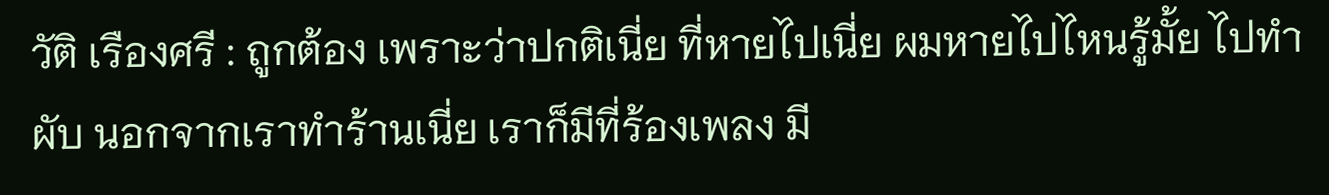วัติ เรืองศรี : ถูกต้อง เพราะว่าปกติเนี่ย ที่หายไปเนี่ย ผมหายไปไหนรู้มั้ย ไปทำผับ นอกจากเราทำร้านเนี่ย เราก็มีที่ร้องเพลง มี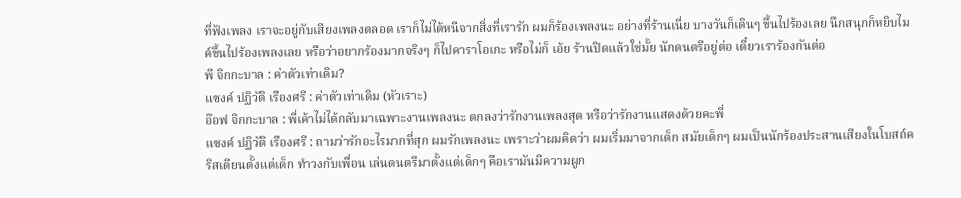ที่ฟังเพลง เราจะอยู่กับเสียงเพลงตลอด เราก็ไม่ได้หนีจากสิ่งที่เรารัก ผมก็ร้องเพลงนะ อย่างที่ร้านเนี่ย บางวันก็เดินๆ ขึ้นไปร้องเลย นึกสนุกก็หยิบไมค์ขึ้นไปร้องเพลงเลย หรือว่าอยากร้องมากจริงๆ ก็ไปคาราโอเกะ หรือไม่ก็ เอ้ย ร้านปิดแล้วใช่มั้ย นักดนตรีอยู่ต่อ เดี๋ยวเราร้องกันต่อ
พี จิกกะบาล : ค่าตัวเท่าเดิม?
แซงค์ ปฏิวัติ เรืองศรี : ค่าตัวเท่าเดิม (หัวเราะ)
อ๊อฟ จิกกะบาล : พี่เค้าไม่ได้กลับมาเฉพาะงานเพลงนะ ตกลงว่ารักงานเพลงสุด หรือว่ารักงานแสดงด้วยคะพี่
แซงค์ ปฏิวัติ เรืองศรี : ถามว่ารักอะไรมากที่สุก ผมรักเพลงนะ เพราะว่าผมคิดว่า ผมเริ่มมาจากเด็ก สมัยเด็กๆ ผมเป็นนักร้องประสานเสียงในโบสถ์คริสเตียนตั้งแต่เด็ก ทำวงกับเพื่อน เล่นดนตรีมาตั้งแต่เด็กๆ คือเรามันมีความผูก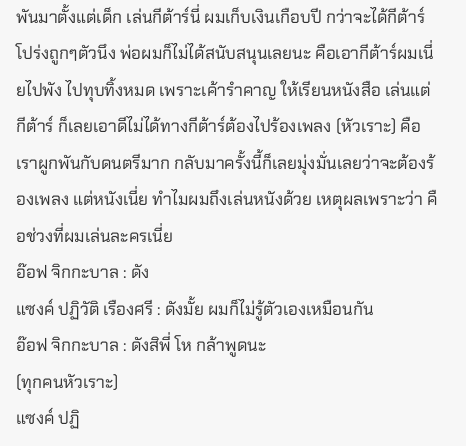พันมาตั้งแต่เด็ก เล่นกีต้าร์นี่ ผมเก็บเงินเกือบปี กว่าจะได้กีต้าร์โปร่งถูกๆตัวนึง พ่อผมก็ไม่ได้สนับสนุนเลยนะ คือเอากีต้าร์ผมเนี่ยไปพัง ไปทุบทิ้งหมด เพราะเค้ารำคาญ ให้เรียนหนังสือ เล่นแต่กีต้าร์ ก็เลยเอาดีไม่ได้ทางกีต้าร์ต้องไปร้องเพลง (หัวเราะ) คือเราผูกพันกับดนตรีมาก กลับมาครั้งนี้ก็เลยมุ่งมั่นเลยว่าจะต้องร้องเพลง แต่หนังเนี่ย ทำไมผมถึงเล่นหนังด้วย เหตุผลเพราะว่า คือช่วงที่ผมเล่นละครเนี่ย
อ๊อฟ จิกกะบาล : ดัง
แซงค์ ปฏิวัติ เรืองศรี : ดังมั้ย ผมก็ไม่รู้ตัวเองเหมือนกัน
อ๊อฟ จิกกะบาล : ดังสิพี่ โห กล้าพูดนะ
(ทุกคนหัวเราะ)
แซงค์ ปฏิ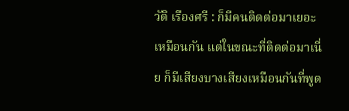วัติ เรืองศรี : ก็มีคนติดต่อมาเยอะเหมือนกัน แต่ในขณะที่ติดต่อมาเนี่ย ก็มีเสียงบางเสียงเหมือนกันที่พูด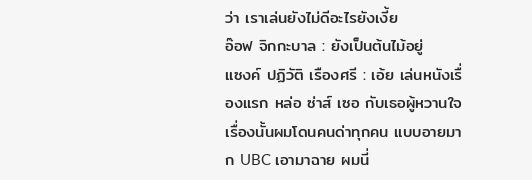ว่า เราเล่นยังไม่ดีอะไรยังเงี้ย
อ๊อฟ จิกกะบาล : ยังเป็นต้นไม้อยู่
แซงค์ ปฏิวัติ เรืองศรี : เอ้ย เล่นหนังเรื่องแรก หล่อ ซ่าส์ เซอ กับเธอผู้หวานใจ เรื่องนั้นผมโดนคนด่าทุกคน แบบอายมาก UBC เอามาฉาย ผมนี่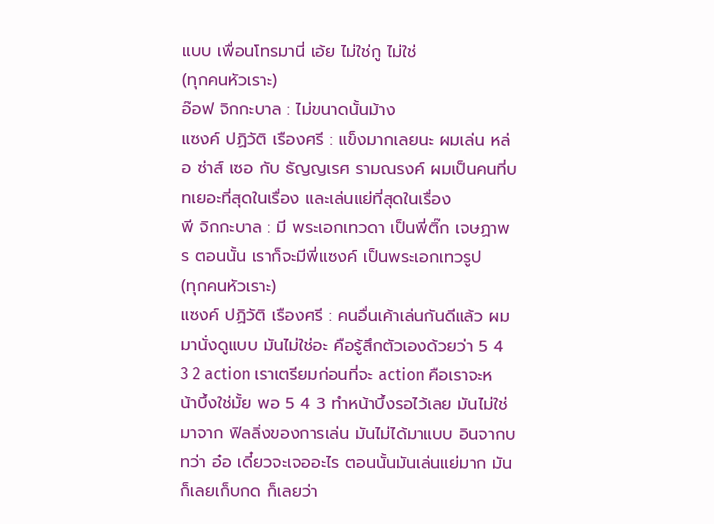แบบ เพื่อนโทรมานี่ เอ้ย ไม่ใช่กู ไม่ใช่
(ทุกคนหัวเราะ)
อ๊อฟ จิกกะบาล : ไม่ขนาดนั้นม้าง
แซงค์ ปฏิวัติ เรืองศรี : แข็งมากเลยนะ ผมเล่น หล่อ ซ่าส์ เซอ กับ ธัญญเรศ รามณรงค์ ผมเป็นคนที่บทเยอะที่สุดในเรื่อง และเล่นแย่ที่สุดในเรื่อง
พี จิกกะบาล : มี พระเอกเทวดา เป็นพี่ติ๊ก เจษฏาพร ตอนนั้น เราก็จะมีพี่แซงค์ เป็นพระเอกเทวรูป
(ทุกคนหัวเราะ)
แซงค์ ปฏิวัติ เรืองศรี : คนอื่นเค้าเล่นกันดีแล้ว ผมมานั่งดูแบบ มันไม่ใช่อะ คือรู้สึกตัวเองด้วยว่า 5 4 3 2 action เราเตรียมก่อนที่จะ action คือเราจะหน้าบึ้งใช่มั้ย พอ 5 4 3 ทำหน้าบึ้งรอไว้เลย มันไม่ใช่มาจาก ฟิลลิ่งของการเล่น มันไม่ได้มาแบบ อินจากบทว่า อ๋อ เดี๋ยวจะเจออะไร ตอนนั้นมันเล่นแย่มาก มันก็เลยเก็บกด ก็เลยว่า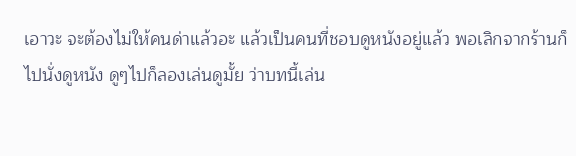เอาวะ จะต้องไม่ให้คนด่าแล้วอะ แล้วเป็นคนที่ชอบดูหนังอยู่แล้ว พอเลิกจากร้านก็ไปนั่งดูหนัง ดูๆไปก็ลองเล่นดูมั้ย ว่าบทนี้เล่น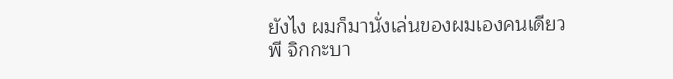ยังไง ผมก็มานั่งเล่นของผมเองคนเดียว
พี จิกกะบา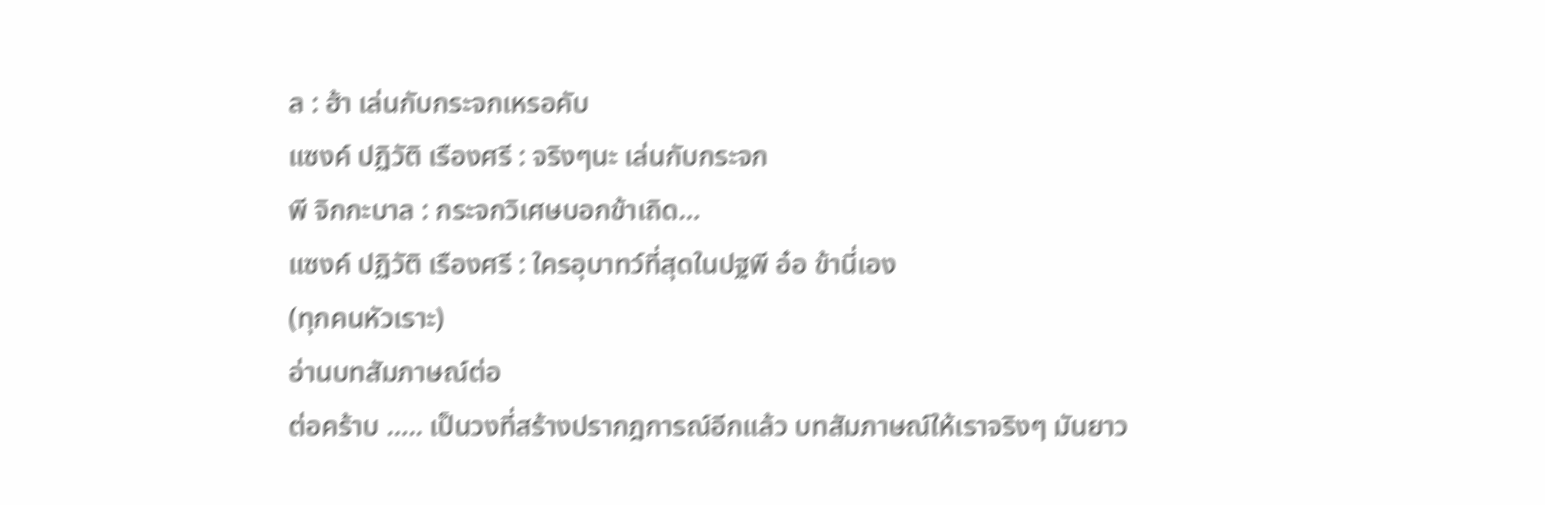ล : ฮ้า เล่นกับกระจกเหรอคับ
แซงค์ ปฏิวัติ เรืองศรี : จริงๆนะ เล่นกับกระจก
พี จิกกะบาล : กระจกวิเศษบอกข้าเถิด…
แซงค์ ปฏิวัติ เรืองศรี : ใครอุบาทว์ที่สุดในปฐพี อ๋อ ข้านี่เอง
(ทุกคนหัวเราะ)
อ่านบทสัมภาษณ์ต่อ
ต่อคร้าบ ….. เป็นวงที่สร้างปรากฎการณ์อีกแล้ว บทสัมภาษณ์ให้เราจริงๆ มันยาว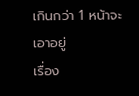เกินกว่า 1 หน้าจะเอาอยู่
เรื่อง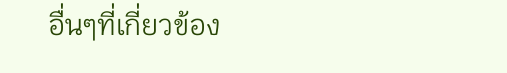อื่นๆที่เกี่ยวข้อง